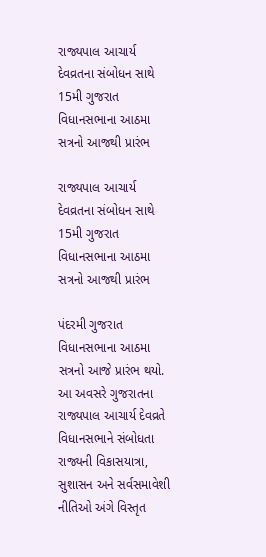રાજ્યપાલ આચાર્ય દેવવ્રતના સંબોધન સાથે 15મી ગુજરાત વિધાનસભાના આઠમા સત્રનો આજથી પ્રારંભ

રાજ્યપાલ આચાર્ય દેવવ્રતના સંબોધન સાથે 15મી ગુજરાત વિધાનસભાના આઠમા સત્રનો આજથી પ્રારંભ

પંદરમી ગુજરાત વિધાનસભાના આઠમા સત્રનો આજે પ્રારંભ થયો. આ અવસરે ગુજરાતના રાજ્યપાલ આચાર્ય દેવવ્રતે વિધાનસભાને સંબોધતા રાજ્યની વિકાસયાત્રા, સુશાસન અને સર્વસમાવેશી નીતિઓ અંગે વિસ્તૃત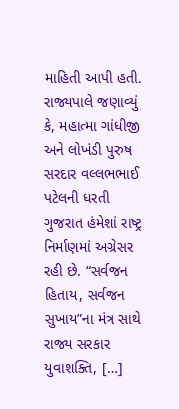માહિતી આપી હતી. રાજ્યપાલે જણાવ્યું કે, મહાત્મા ગાંધીજી અને લોખંડી પુરુષ સરદાર વલ્લભભાઈ પટેલની ધરતી ગુજરાત હંમેશાં રાષ્ટ્ર નિર્માણમાં અગ્રેસર રહી છે. “સર્વજન હિતાય, સર્વજન સુખાય”ના મંત્ર સાથે રાજ્ય સરકાર યુવાશક્તિ, […]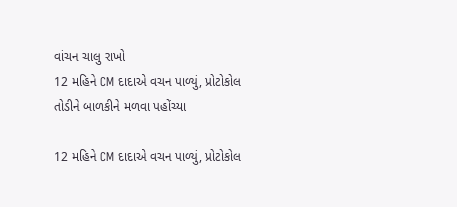વાંચન ચાલુ રાખો
12 મહિને CM દાદાએ વચન પાળ્યું, પ્રોટોકોલ તોડીને બાળકીને મળવા પહોંચ્યા

12 મહિને CM દાદાએ વચન પાળ્યું, પ્રોટોકોલ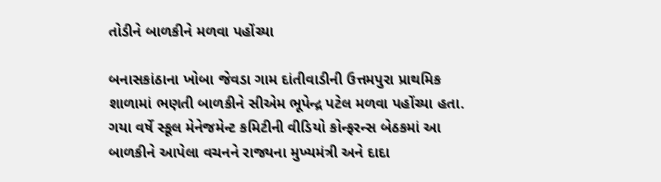તોડીને બાળકીને મળવા પહોંચ્યા

બનાસકાંઠાના ખોબા જેવડા ગામ દાંતીવાડીની ઉત્તમપુરા પ્રાથમિક શાળામાં ભણતી બાળકીને સીએમ ભૂપેન્દ્ર પટેલ મળવા પહોંચ્યા હતા. ગયા વર્ષે સ્કૂલ મેનેજમેન્ટ કમિટીની વીડિયો કોન્ફરન્સ બેઠકમાં આ બાળકીને આપેલા વચનને રાજ્યના મુખ્યમંત્રી અને દાદા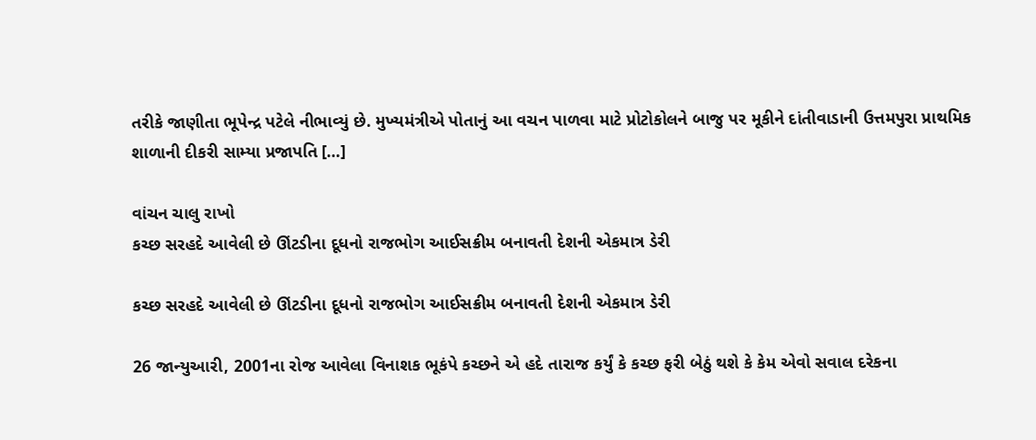તરીકે જાણીતા ભૂપેન્દ્ર પટેલે નીભાવ્યું છે. મુખ્યમંત્રીએ પોતાનું આ વચન પાળવા માટે પ્રોટોકોલને બાજુ પર મૂકીને દાંતીવાડાની ઉત્તમપુરા પ્રાથમિક શાળાની દીકરી સામ્યા પ્રજાપતિ […]

વાંચન ચાલુ રાખો
કચ્છ સરહદે આવેલી છે ઊંટડીના દૂધનો રાજભોગ આઈસક્રીમ બનાવતી દેશની એકમાત્ર ડેરી

કચ્છ સરહદે આવેલી છે ઊંટડીના દૂધનો રાજભોગ આઈસક્રીમ બનાવતી દેશની એકમાત્ર ડેરી

26 જાન્યુઆરી, 2001ના રોજ આવેલા વિનાશક ભૂકંપે કચ્છને એ હદે તારાજ કર્યું કે કચ્છ ફરી બેઠું થશે કે કેમ એવો સવાલ દરેકના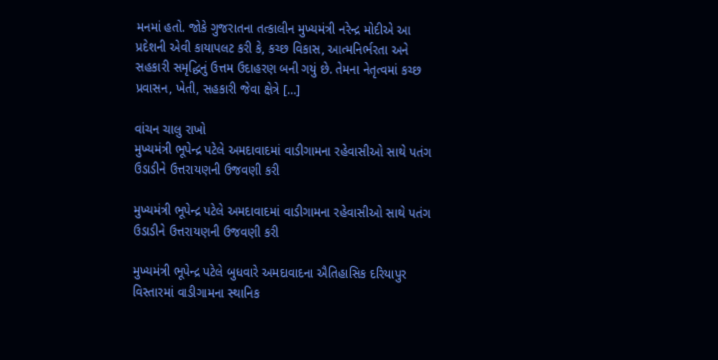મનમાં હતો. જોકે ગુજરાતના તત્કાલીન મુખ્યમંત્રી નરેન્દ્ર મોદીએ આ પ્રદેશની એવી કાયાપલટ કરી કે, કચ્છ વિકાસ, આત્મનિર્ભરતા અને સહકારી સમૃદ્ધિનું ઉત્તમ ઉદાહરણ બની ગયું છે. તેમના નેતૃત્વમાં કચ્છ પ્રવાસન, ખેતી, સહકારી જેવા ક્ષેત્રે […]

વાંચન ચાલુ રાખો
મુખ્યમંત્રી ભૂપેન્દ્ર પટેલે અમદાવાદમાં વાડીગામના રહેવાસીઓ સાથે પતંગ ઉડાડીને ઉત્તરાયણની ઉજવણી કરી

મુખ્યમંત્રી ભૂપેન્દ્ર પટેલે અમદાવાદમાં વાડીગામના રહેવાસીઓ સાથે પતંગ ઉડાડીને ઉત્તરાયણની ઉજવણી કરી

મુખ્યમંત્રી ભૂપેન્દ્ર પટેલે બુધવારે અમદાવાદના ઐતિહાસિક દરિયાપુર વિસ્તારમાં વાડીગામના સ્થાનિક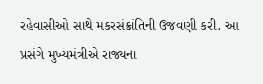રહેવાસીઓ સાથે મકરસંક્રાંતિની ઉજવણી કરી. આ પ્રસંગે મુખ્યમંત્રીએ રાજ્યના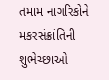તમામ નાગરિકોને મકરસંક્રાંતિની શુભેચ્છાઓ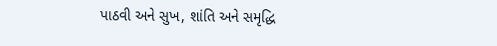પાઠવી અને સુખ, શાંતિ અને સમૃદ્ધિ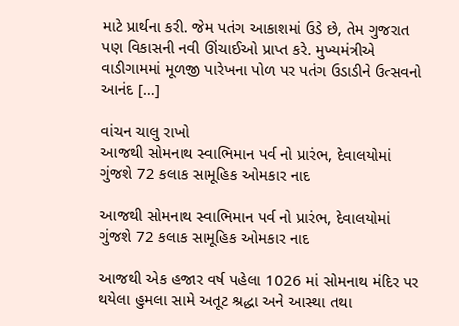માટે પ્રાર્થના કરી. જેમ પતંગ આકાશમાં ઉડે છે, તેમ ગુજરાત પણ વિકાસની નવી ઊંચાઈઓ પ્રાપ્ત કરે. મુખ્યમંત્રીએ વાડીગામમાં મૂળજી પારેખના પોળ પર પતંગ ઉડાડીને ઉત્સવનો આનંદ […]

વાંચન ચાલુ રાખો
આજથી સોમનાથ સ્વાભિમાન પર્વ નો પ્રારંભ, દેવાલયોમાં ગુંજશે 72 કલાક સામૂહિક ઓમકાર નાદ

આજથી સોમનાથ સ્વાભિમાન પર્વ નો પ્રારંભ, દેવાલયોમાં ગુંજશે 72 કલાક સામૂહિક ઓમકાર નાદ

આજથી એક હજાર વર્ષ પહેલા 1026 માં સોમનાથ મંદિર પર થયેલા હુમલા સામે અતૂટ શ્રદ્ધા અને આસ્થા તથા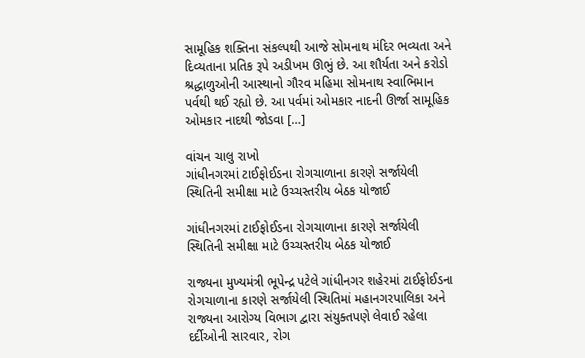સામૂહિક શક્તિના સંકલ્પથી આજે સોમનાથ મંદિર ભવ્યતા અને દિવ્યતાના પ્રતિક રૂપે અડીખમ ઊભું છે. આ શૌર્યતા અને કરોડો શ્રદ્ધાળુઓની આસ્થાનો ગૌરવ મહિમા સોમનાથ સ્વાભિમાન પર્વથી થઈ રહ્યો છે. આ પર્વમાં ઓમકાર નાદની ઊર્જા સામૂહિક ઓમકાર નાદથી જોડવા […]

વાંચન ચાલુ રાખો
ગાંધીનગરમાં ટાઈફોઈડના રોગચાળાના કારણે સર્જાયેલી સ્થિતિની સમીક્ષા માટે ઉચ્ચસ્તરીય બેઠક યોજાઈ

ગાંધીનગરમાં ટાઈફોઈડના રોગચાળાના કારણે સર્જાયેલી સ્થિતિની સમીક્ષા માટે ઉચ્ચસ્તરીય બેઠક યોજાઈ

રાજ્યના મુખ્યમંત્રી ભૂપેન્દ્ર પટેલે ગાંધીનગર શહેરમાં ટાઈફોઈડના રોગચાળાના કારણે સર્જાયેલી સ્થિતિમાં મહાનગરપાલિકા અને રાજ્યના આરોગ્ય વિભાગ દ્વારા સંયુક્તપણે લેવાઈ રહેલા દર્દીઓની સારવાર, રોગ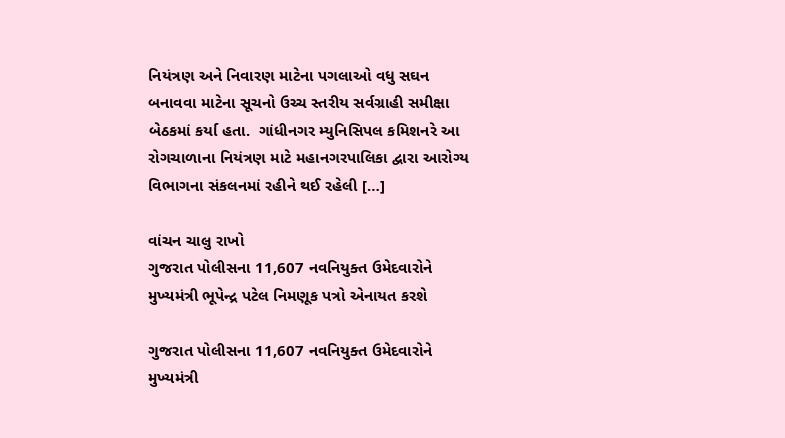નિયંત્રણ અને નિવારણ માટેના પગલાઓ વધુ સઘન બનાવવા માટેના સૂચનો ઉચ્ચ સ્તરીય સર્વગ્રાહી સમીક્ષા બેઠકમાં કર્યા હતા.  ગાંધીનગર મ્યુનિસિપલ કમિશનરે આ રોગચાળાના નિયંત્રણ માટે મહાનગરપાલિકા દ્વારા આરોગ્ય વિભાગના સંકલનમાં રહીને થઈ રહેલી […]

વાંચન ચાલુ રાખો
ગુજરાત પોલીસના 11,607 નવનિયુક્ત ઉમેદવારોને મુખ્યમંત્રી ભૂપેન્દ્ર પટેલ નિમણૂક પત્રો એનાયત કરશે

ગુજરાત પોલીસના 11,607 નવનિયુક્ત ઉમેદવારોને મુખ્યમંત્રી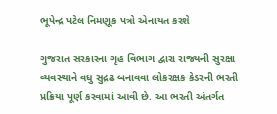ભૂપેન્દ્ર પટેલ નિમણૂક પત્રો એનાયત કરશે

ગુજરાત સરકારના ગૃહ વિભાગ દ્વારા રાજ્યની સુરક્ષા વ્યવસ્થાને વધુ સુદ્રઢ બનાવવા લોકરક્ષક કેડરની ભરતી પ્રક્રિયા પૂર્ણ કરવામાં આવી છે. આ ભરતી અંતર્ગત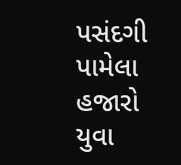પસંદગી પામેલા હજારો યુવા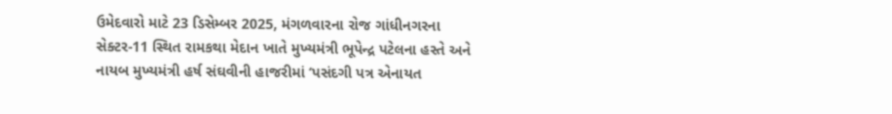ઉમેદવારો માટે 23 ડિસેમ્બર 2025, મંગળવારના રોજ ગાંધીનગરના સેક્ટર-11 સ્થિત રામકથા મેદાન ખાતે મુખ્યમંત્રી ભૂપેન્દ્ર પટેલના હસ્તે અને નાયબ મુખ્યમંત્રી હર્ષ સંઘવીની હાજરીમાં ‘પસંદગી પત્ર એનાયત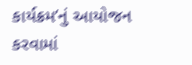કાર્યક્રમ’નું આયોજન કરવામાં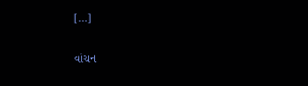[…]

વાંચન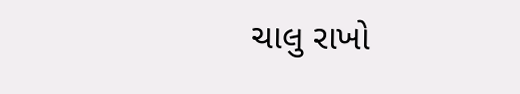ચાલુ રાખો